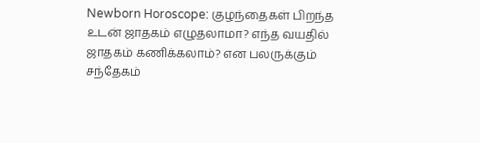Newborn Horoscope: குழந்தைகள் பிறந்த உடன் ஜாதகம் எழுதலாமா? எந்த வயதில் ஜாதகம் கணிக்கலாம்? என பலருக்கும் சந்தேகம்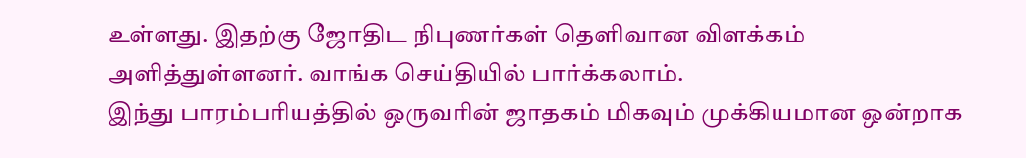உள்ளது. இதற்கு ஜோதிட நிபுணர்கள் தெளிவான விளக்கம் அளித்துள்ளனர். வாங்க செய்தியில் பார்க்கலாம்.
இந்து பாரம்பரியத்தில் ஒருவரின் ஜாதகம் மிகவும் முக்கியமான ஒன்றாக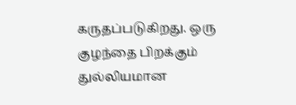கருதப்படுகிறது. ஒரு குழந்தை பிறக்கும் துல்லியமான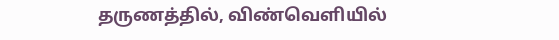தருணத்தில், விண்வெளியில்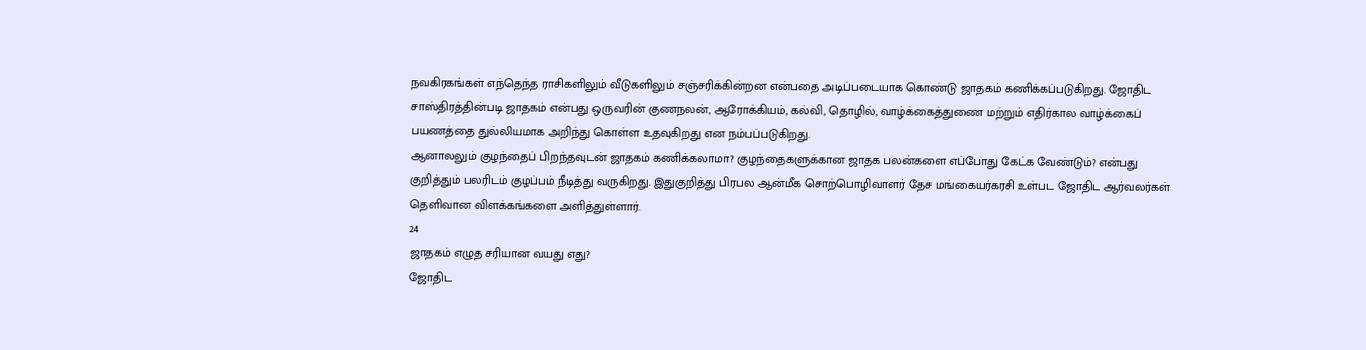நவகிரகங்கள் எந்தெந்த ராசிகளிலும் வீடுகளிலும் சஞ்சரிக்கின்றன என்பதை அடிப்படையாக கொண்டு ஜாதகம் கணிக்கப்படுகிறது. ஜோதிட சாஸ்திரத்தின்படி ஜாதகம் என்பது ஒருவரின் குணநலன், ஆரோக்கியம், கல்வி, தொழில், வாழ்க்கைத்துணை மற்றும் எதிர்கால வாழ்க்கைப் பயணத்தை துல்லியமாக அறிந்து கொள்ள உதவுகிறது என நம்பப்படுகிறது.
ஆனாலலும் குழந்தைப் பிறந்தவுடன் ஜாதகம் கணிக்கலாமா? குழந்தைகளுக்கான ஜாதக பலன்களை எப்போது கேட்க வேண்டும்? என்பது குறித்தும் பலரிடம் குழப்பம் நீடித்து வருகிறது. இதுகுறித்து பிரபல ஆன்மீக சொற்பொழிவாளர் தேச மங்கையர்கரசி உள்பட ஜோதிட ஆர்வலர்கள் தெளிவான விளக்கங்களை அளித்துள்ளார்.
24
ஜாதகம் எழுத சரியான வயது எது?
ஜோதிட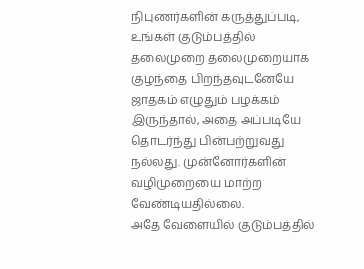நிபுணர்களின் கருத்துப்படி, உங்கள் குடும்பத்தில் தலைமுறை தலைமுறையாக குழந்தை பிறந்தவுடனேயே ஜாதகம் எழுதும் பழக்கம் இருந்தால், அதை அப்படியே தொடர்ந்து பின்பற்றுவது நல்லது. முன்னோர்களின் வழிமுறையை மாற்ற வேண்டியதில்லை.
அதே வேளையில் குடும்பத்தில்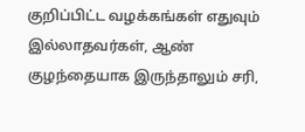குறிப்பிட்ட வழக்கங்கள் எதுவும் இல்லாதவர்கள், ஆண் குழந்தையாக இருந்தாலும் சரி,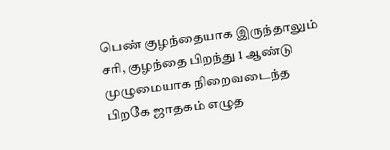பெண் குழந்தையாக இருந்தாலும் சரி, குழந்தை பிறந்து 1 ஆண்டு முழுமையாக நிறைவடைந்த பிறகே ஜாதகம் எழுத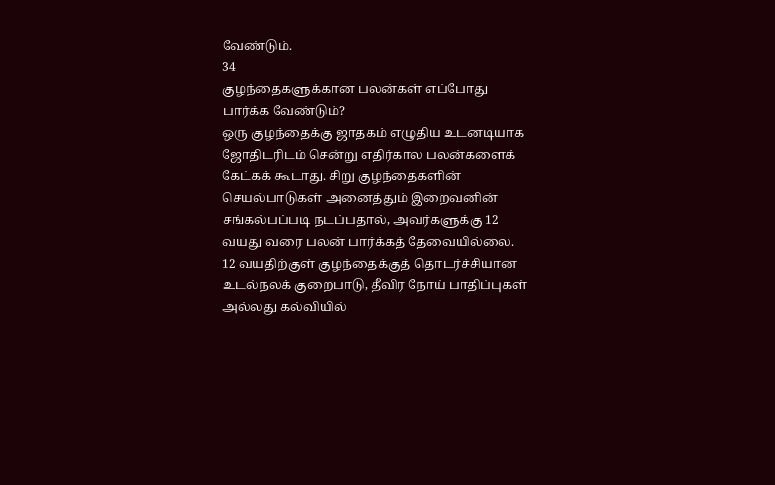வேண்டும்.
34
குழந்தைகளுக்கான பலன்கள் எப்போது பார்க்க வேண்டும்?
ஒரு குழந்தைக்கு ஜாதகம் எழுதிய உடனடியாக ஜோதிடரிடம் சென்று எதிர்கால பலன்களைக் கேட்கக் கூடாது. சிறு குழந்தைகளின் செயல்பாடுகள் அனைத்தும் இறைவனின் சங்கல்பப்படி நடப்பதால், அவர்களுக்கு 12 வயது வரை பலன் பார்க்கத் தேவையில்லை.
12 வயதிற்குள் குழந்தைக்குத் தொடர்ச்சியான உடல்நலக் குறைபாடு, தீவிர நோய் பாதிப்புகள் அல்லது கல்வியில்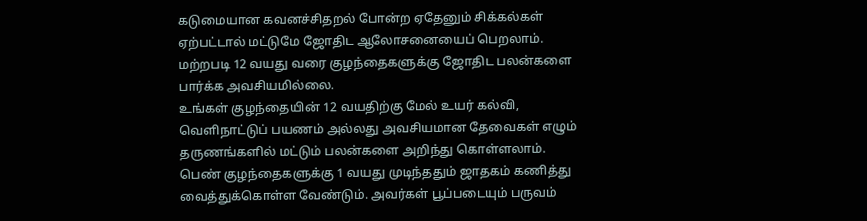கடுமையான கவனச்சிதறல் போன்ற ஏதேனும் சிக்கல்கள் ஏற்பட்டால் மட்டுமே ஜோதிட ஆலோசனையைப் பெறலாம். மற்றபடி 12 வயது வரை குழந்தைகளுக்கு ஜோதிட பலன்களை பார்க்க அவசியமில்லை.
உங்கள் குழந்தையின் 12 வயதிற்கு மேல் உயர் கல்வி, வெளிநாட்டுப் பயணம் அல்லது அவசியமான தேவைகள் எழும் தருணங்களில் மட்டும் பலன்களை அறிந்து கொள்ளலாம்.
பெண் குழந்தைகளுக்கு 1 வயது முடிந்ததும் ஜாதகம் கணித்து வைத்துக்கொள்ள வேண்டும். அவர்கள் பூப்படையும் பருவம்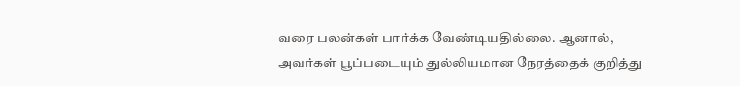வரை பலன்கள் பார்க்க வேண்டியதில்லை. ஆனால், அவர்கள் பூப்படையும் துல்லியமான நேரத்தைக் குறித்து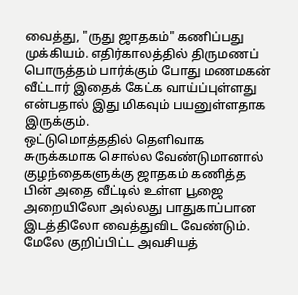வைத்து, "ருது ஜாதகம்" கணிப்பது முக்கியம். எதிர்காலத்தில் திருமணப் பொருத்தம் பார்க்கும் போது மணமகன் வீட்டார் இதைக் கேட்க வாய்ப்புள்ளது என்பதால் இது மிகவும் பயனுள்ளதாக இருக்கும்.
ஒட்டுமொத்ததில் தெளிவாக சுருக்கமாக சொல்ல வேண்டுமானால் குழந்தைகளுக்கு ஜாதகம் கணித்த பின் அதை வீட்டில் உள்ள பூஜை அறையிலோ அல்லது பாதுகாப்பான இடத்திலோ வைத்துவிட வேண்டும். மேலே குறிப்பிட்ட அவசியத்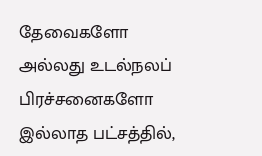தேவைகளோ அல்லது உடல்நலப் பிரச்சனைகளோ இல்லாத பட்சத்தில்,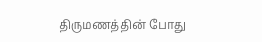திருமணத்தின் போது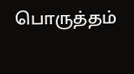பொருத்தம்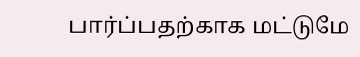பார்ப்பதற்காக மட்டுமே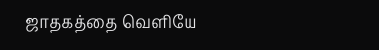ஜாதகத்தை வெளியே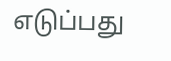எடுப்பது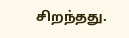சிறந்தது.